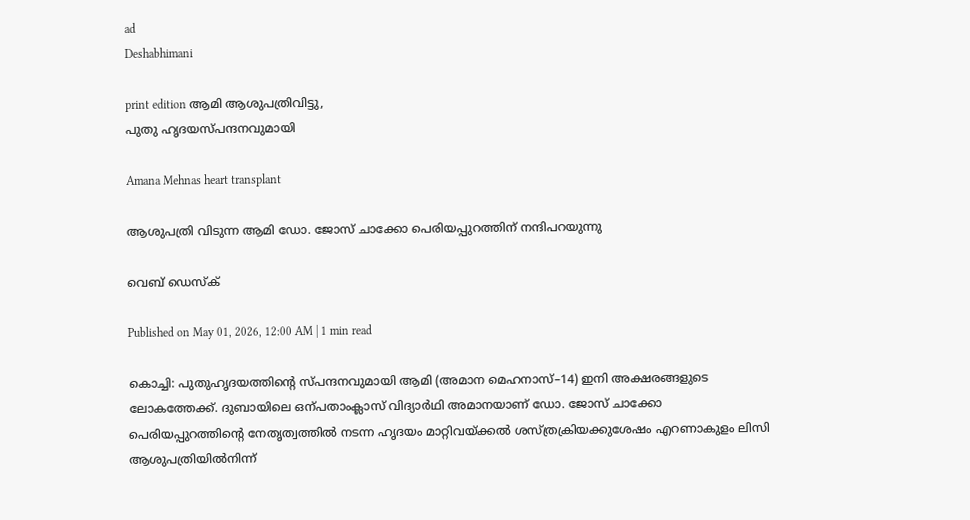ad
Deshabhimani

print edition ആമി ആശുപത്രിവിട്ടു,
പുതു ഹൃദയസ്‌പന്ദനവുമായി

Amana Mehnas heart transplant

ആശുപത്രി വിടുന്ന ആമി ഡോ. ജോസ് ചാക്കോ പെരിയപ്പുറത്തിന് നന്ദിപറയുന്നു

വെബ് ഡെസ്ക്

Published on May 01, 2026, 12:00 AM | 1 min read

കൊച്ചി: പുതുഹൃദയത്തിന്റെ സ്പന്ദനവുമായി ആമി (അമാന മെഹനാസ്–14) ഇനി അക്ഷരങ്ങളുടെ ലോകത്തേക്ക്. ദുബായിലെ ഒന്പതാംക്ലാസ് വിദ്യാർഥി അമാനയാണ് ഡോ. ജോസ് ചാക്കോ പെരിയപ്പുറത്തിന്റെ നേതൃത്വത്തിൽ നടന്ന ഹൃദയം മാറ്റിവയ്ക്കൽ ശസ്ത്രക്രിയക്കുശേഷം എറണാകുളം ലിസി ആശുപത്രിയിൽനിന്ന്‌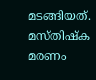മടങ്ങിയത്. മസ്തിഷ്‌ക മരണം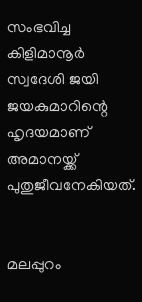സംഭവിച്ച കിളിമാനൂർ സ്വദേശി ജയി ജയകുമാറിന്റെ ഹൃദയമാണ് അമാനയ്ക്ക് പുതുജീവനേകിയത്.


മലപ്പുറം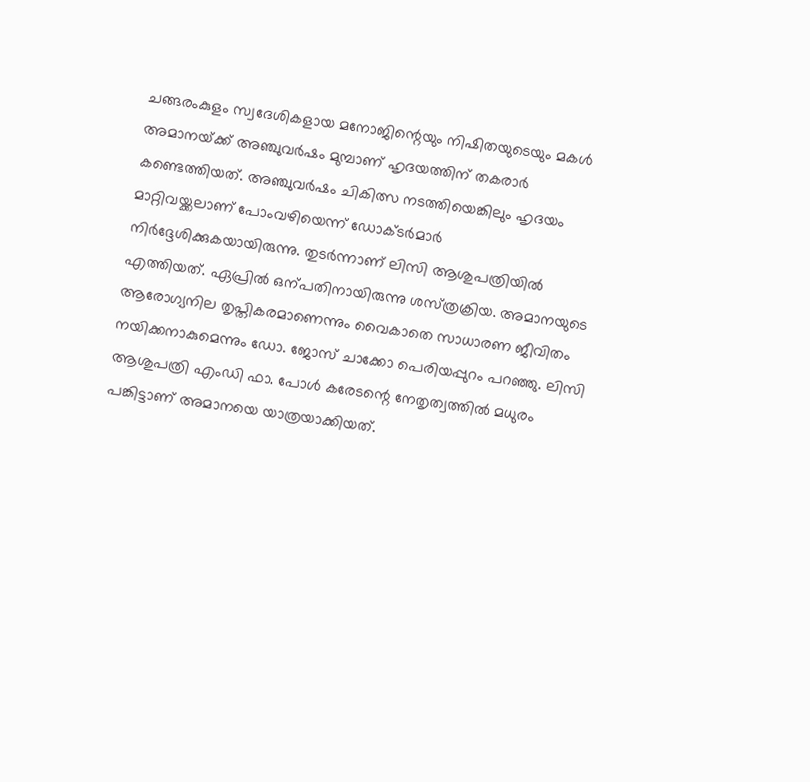ചങ്ങരംകുളം സ്വദേശികളായ മനോജിന്റെയും നിഷിതയുടെയും മകൾ അമാനയ്‌ക്ക് അഞ്ചുവർഷം മുമ്പാണ് ഹൃദയത്തിന്‌ തകരാർ കണ്ടെത്തിയത്. അഞ്ചുവർഷം ചികിത്സ നടത്തിയെങ്കിലും ഹൃദയം മാറ്റിവയ്ക്കലാണ് പോംവഴിയെന്ന് ഡോക്ടർമാർ നിർദ്ദേശിക്കുകയായിരുന്നു. തുടർന്നാണ് ലിസി ആശുപത്രിയിൽ എത്തിയത്. ഏപ്രിൽ ഒന്പതിനായിരുന്നു ശസ്‌ത്രക്രിയ. അമാനയുടെ ആരോഗ്യനില തൃപ്തികരമാണെന്നും വൈകാതെ സാധാരണ ജീവിതം നയിക്കനാകുമെന്നും ഡോ. ജോസ് ചാക്കോ പെരിയപ്പുറം പറഞ്ഞു. ലിസി ആശുപത്രി എംഡി ഫാ. പോൾ കരേടന്റെ നേതൃത്വത്തിൽ മധുരം പങ്കിട്ടാണ് അമാനയെ യാത്രയാക്കിയത്.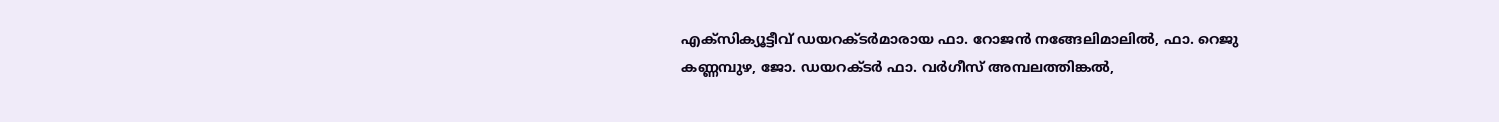എക്‌സിക്യൂട്ടീവ് ഡയറക്ടർമാരായ ഫാ. റോജൻ നങ്ങേലിമാലിൽ, ഫാ. റെജു കണ്ണമ്പുഴ, ജോ. ഡയറക്ടർ ഫാ. വർഗീസ് അമ്പലത്തിങ്കൽ,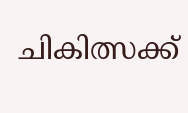ചികിത്സക്ക്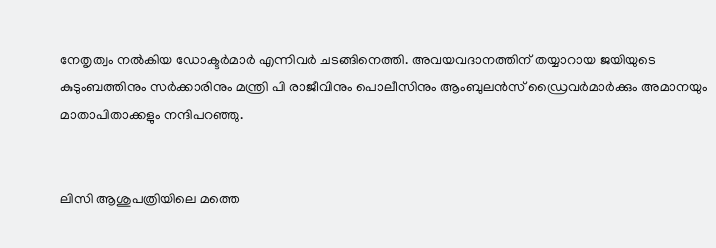നേതൃത്വം നൽകിയ ഡോക്ടർമാർ എന്നിവർ ചടങ്ങിനെത്തി. അവയവദാനത്തിന് തയ്യാറായ ജയിയുടെ കുടുംബത്തിനും സർക്കാരിനും മന്ത്രി പി രാജീവിനും പൊലീസിനും ആംബുലൻസ് ഡ്രൈവർമാർക്കും അമാനയും മാതാപിതാക്കളും നന്ദിപറഞ്ഞു.


ലിസി ആശുപത്രിയിലെ മത്തെ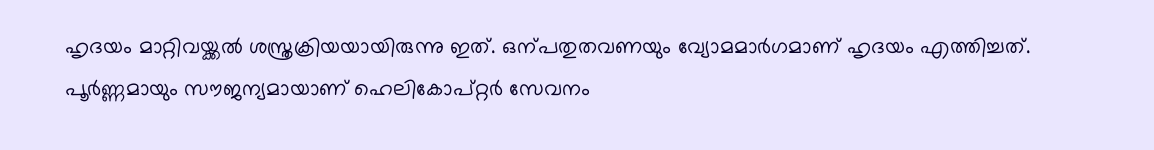ഹൃദയം മാറ്റിവയ്ക്കൽ ശസ്ത്രക്രിയയായിരുന്നു ഇത്. ഒന്പതുതവണയും വ്യോമമാർഗമാണ് ഹൃദയം എത്തിച്ചത്. പൂർണ്ണമായും സൗജന്യമായാണ് ഹെലികോപ്റ്റർ സേവനം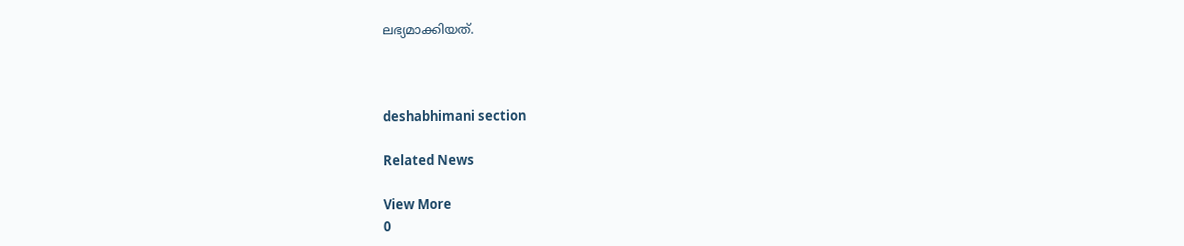ലഭ്യമാക്കിയത്.



deshabhimani section

Related News

View More
0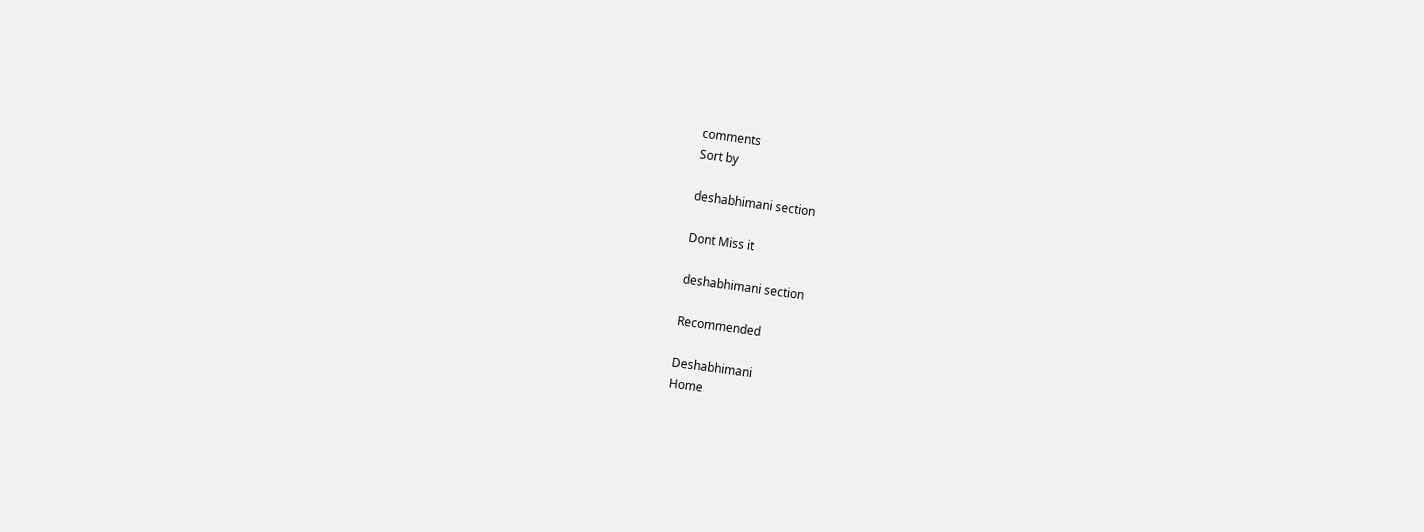comments
Sort by

deshabhimani section

Dont Miss it

deshabhimani section

Recommended

Deshabhimani
Home